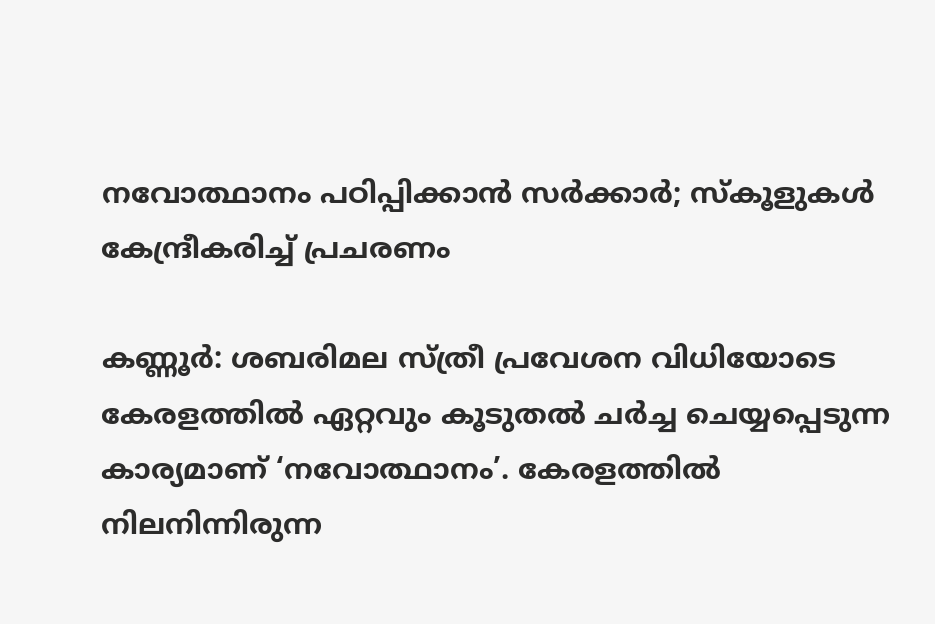നവോത്ഥാനം പഠിപ്പിക്കാന്‍ സര്‍ക്കാര്‍; സ്‌കൂളുകള്‍ കേന്ദ്രീകരിച്ച് പ്രചരണം

കണ്ണൂര്‍: ശബരിമല സ്ത്രീ പ്രവേശന വിധിയോടെ കേരളത്തില്‍ ഏറ്റവും കൂടുതല്‍ ചര്‍ച്ച ചെയ്യപ്പെടുന്ന കാര്യമാണ് ‘നവോത്ഥാനം’. കേരളത്തില്‍ നിലനിന്നിരുന്ന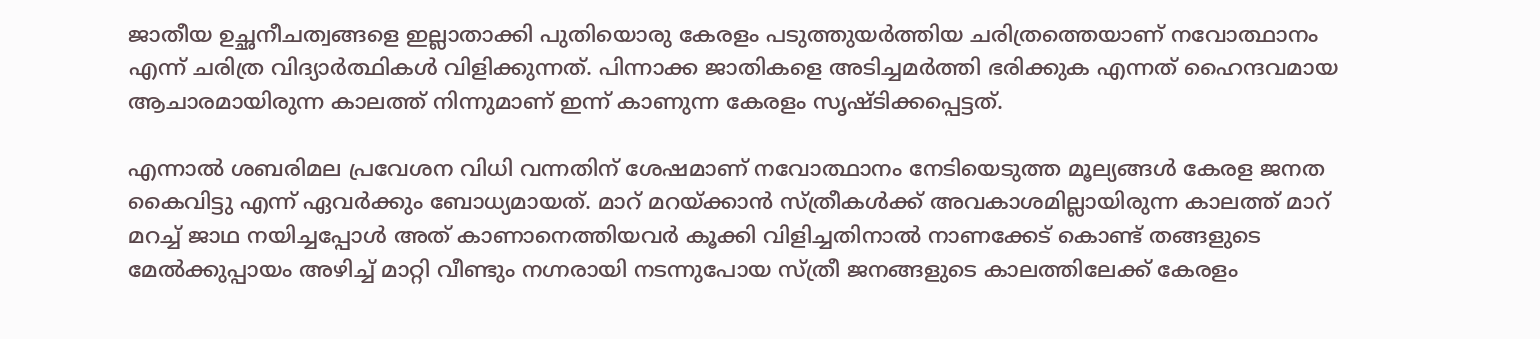ജാതീയ ഉച്ഛനീചത്വങ്ങളെ ഇല്ലാതാക്കി പുതിയൊരു കേരളം പടുത്തുയര്‍ത്തിയ ചരിത്രത്തെയാണ് നവോത്ഥാനം എന്ന് ചരിത്ര വിദ്യാര്‍ത്ഥികള്‍ വിളിക്കുന്നത്. പിന്നാക്ക ജാതികളെ അടിച്ചമര്‍ത്തി ഭരിക്കുക എന്നത് ഹൈന്ദവമായ ആചാരമായിരുന്ന കാലത്ത് നിന്നുമാണ് ഇന്ന് കാണുന്ന കേരളം സൃഷ്ടിക്കപ്പെട്ടത്.

എന്നാല്‍ ശബരിമല പ്രവേശന വിധി വന്നതിന് ശേഷമാണ് നവോത്ഥാനം നേടിയെടുത്ത മൂല്യങ്ങള്‍ കേരള ജനത കൈവിട്ടു എന്ന് ഏവര്‍ക്കും ബോധ്യമായത്. മാറ് മറയ്ക്കാന്‍ സ്ത്രീകള്‍ക്ക് അവകാശമില്ലായിരുന്ന കാലത്ത് മാറ് മറച്ച് ജാഥ നയിച്ചപ്പോള്‍ അത് കാണാനെത്തിയവര്‍ കൂക്കി വിളിച്ചതിനാല്‍ നാണക്കേട് കൊണ്ട് തങ്ങളുടെ മേല്‍ക്കുപ്പായം അഴിച്ച് മാറ്റി വീണ്ടും നഗ്നരായി നടന്നുപോയ സ്ത്രീ ജനങ്ങളുടെ കാലത്തിലേക്ക് കേരളം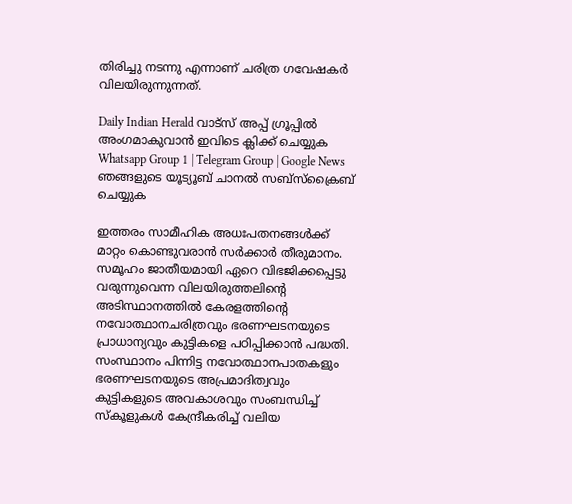തിരിച്ചു നടന്നു എന്നാണ് ചരിത്ര ഗവേഷകര്‍ വിലയിരുന്നുന്നത്.

Daily Indian Herald വാട്സ് അപ്പ് ഗ്രൂപ്പിൽ അംഗമാകുവാൻ ഇവിടെ ക്ലിക്ക് ചെയ്യുക Whatsapp Group 1 | Telegram Group | Google News ഞങ്ങളുടെ യൂട്യൂബ് ചാനൽ സബ്സ്ക്രൈബ് ചെയ്യുക

ഇത്തരം സാമീഹിക അധഃപതനങ്ങള്‍ക്ക് മാറ്റം കൊണ്ടുവരാന്‍ സര്‍ക്കാര്‍ തീരുമാനം. സമൂഹം ജാതീയമായി ഏറെ വിഭജിക്കപ്പെട്ടു വരുന്നുവെന്ന വിലയിരുത്തലിന്റെ അടിസ്ഥാനത്തില്‍ കേരളത്തിന്റെ നവോത്ഥാനചരിത്രവും ഭരണഘടനയുടെ പ്രാധാന്യവും കുട്ടികളെ പഠിപ്പിക്കാന്‍ പദ്ധതി. സംസ്ഥാനം പിന്നിട്ട നവോത്ഥാനപാതകളും ഭരണഘടനയുടെ അപ്രമാദിത്വവും കുട്ടികളുടെ അവകാശവും സംബന്ധിച്ച് സ്‌കൂളുകള്‍ കേന്ദ്രീകരിച്ച് വലിയ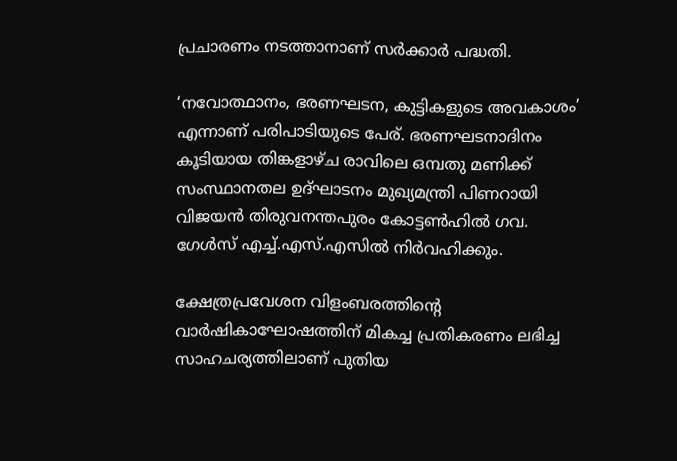പ്രചാരണം നടത്താനാണ് സര്‍ക്കാര്‍ പദ്ധതി.

‘നവോത്ഥാനം, ഭരണഘടന, കുട്ടികളുടെ അവകാശം’ എന്നാണ് പരിപാടിയുടെ പേര്. ഭരണഘടനാദിനം കൂടിയായ തിങ്കളാഴ്ച രാവിലെ ഒമ്പതു മണിക്ക് സംസ്ഥാനതല ഉദ്ഘാടനം മുഖ്യമന്ത്രി പിണറായി വിജയന്‍ തിരുവനന്തപുരം കോട്ടണ്‍ഹില്‍ ഗവ. ഗേള്‍സ് എച്ച്.എസ്.എസില്‍ നിര്‍വഹിക്കും.

ക്ഷേത്രപ്രവേശന വിളംബരത്തിന്റെ വാര്‍ഷികാഘോഷത്തിന് മികച്ച പ്രതികരണം ലഭിച്ച സാഹചര്യത്തിലാണ് പുതിയ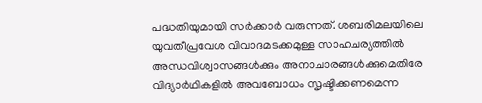പദ്ധതിയുമായി സര്‍ക്കാര്‍ വരുന്നത്. ശബരിമലയിലെ യുവതീപ്രവേശ വിവാദമടക്കമുള്ള സാഹചര്യത്തില്‍ അന്ധവിശ്വാസങ്ങള്‍ക്കും അനാചാരങ്ങള്‍ക്കുമെതിരേ വിദ്യാര്‍ഥികളില്‍ അവബോധം സൃഷ്ടിക്കണമെന്ന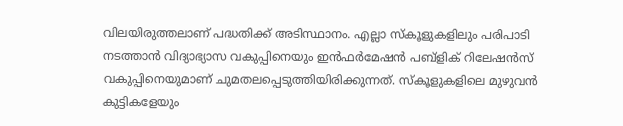വിലയിരുത്തലാണ് പദ്ധതിക്ക് അടിസ്ഥാനം. എല്ലാ സ്‌കൂളുകളിലും പരിപാടി നടത്താന്‍ വിദ്യാഭ്യാസ വകുപ്പിനെയും ഇന്‍ഫര്‍മേഷന്‍ പബ്‌ളിക് റിലേഷന്‍സ് വകുപ്പിനെയുമാണ് ചുമതലപ്പെടുത്തിയിരിക്കുന്നത്. സ്‌കൂളുകളിലെ മുഴുവന്‍ കുട്ടികളേയും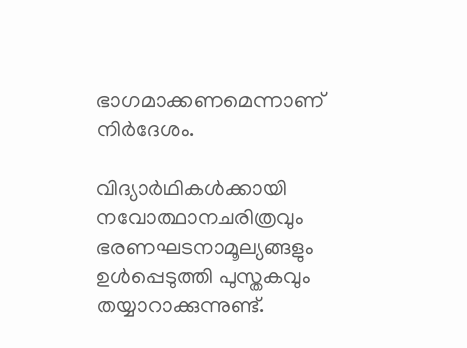ഭാഗമാക്കണമെന്നാണ് നിര്‍ദേശം.

വിദ്യാര്‍ഥികള്‍ക്കായി നവോത്ഥാനചരിത്രവും ഭരണഘടനാമൂല്യങ്ങളും ഉള്‍പ്പെടുത്തി പുസ്തകവും തയ്യാറാക്കുന്നുണ്ട്.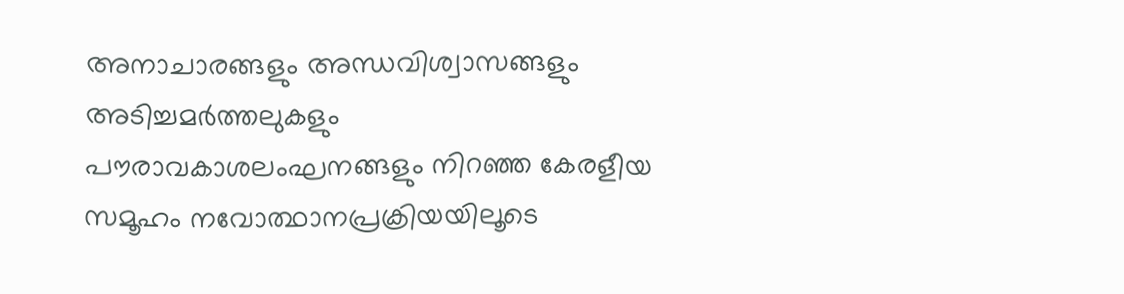അനാചാരങ്ങളും അന്ധവിശ്വാസങ്ങളും അടിച്ചമര്‍ത്തലുകളും പൗരാവകാശലംഘനങ്ങളും നിറഞ്ഞ കേരളീയ സമൂഹം നവോത്ഥാനപ്രക്രിയയിലൂടെ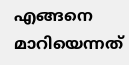എങ്ങനെ മാറിയെന്നത്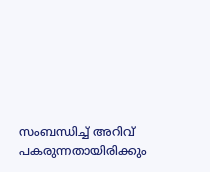സംബന്ധിച്ച് അറിവ് പകരുന്നതായിരിക്കും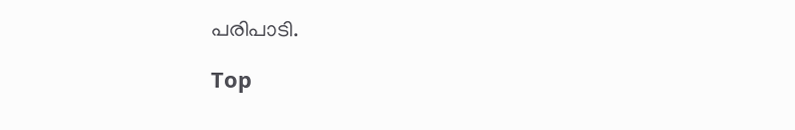പരിപാടി.

Top